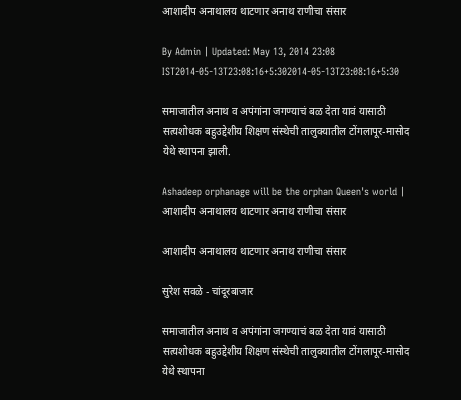आशादीप अनाथालय थाटणार अनाथ राणीचा संसार

By Admin | Updated: May 13, 2014 23:08 IST2014-05-13T23:08:16+5:302014-05-13T23:08:16+5:30

समाजातील अनाथ व अपंगांना जगण्याचं बळ देता यावं यासाठी सत्यशोधक बहुउद्देशीय शिक्षण संस्थेची तालुक्यातील टोंगलापूर-मासोद येथे स्थापना झाली.

Ashadeep orphanage will be the orphan Queen's world | आशादीप अनाथालय थाटणार अनाथ राणीचा संसार

आशादीप अनाथालय थाटणार अनाथ राणीचा संसार

सुरेश सवळे - चांदूरबाजार

समाजातील अनाथ व अपंगांना जगण्याचं बळ देता यावं यासाठी सत्यशोधक बहुउद्देशीय शिक्षण संस्थेची तालुक्यातील टोंगलापूर-मासोद येथे स्थापना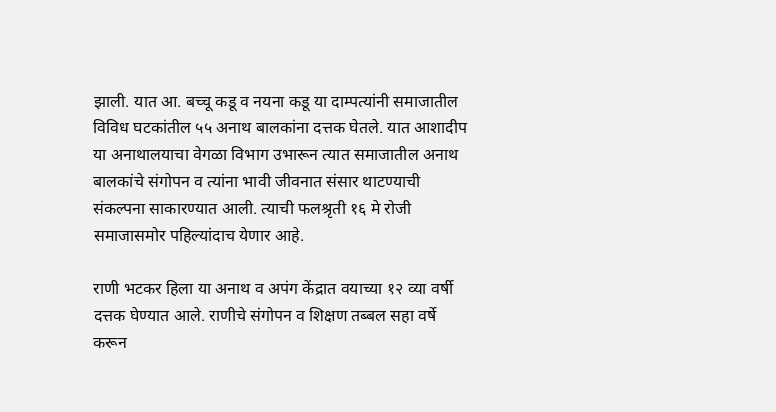झाली. यात आ. बच्चू कडू व नयना कडू या दाम्पत्यांनी समाजातील विविध घटकांतील ५५ अनाथ बालकांना दत्तक घेतले. यात आशादीप या अनाथालयाचा वेगळा विभाग उभारून त्यात समाजातील अनाथ बालकांचे संगोपन व त्यांना भावी जीवनात संसार थाटण्याची संकल्पना साकारण्यात आली. त्याची फलश्रृती १६ मे रोजी समाजासमोर पहिल्यांदाच येणार आहे.

राणी भटकर हिला या अनाथ व अपंग केंद्रात वयाच्या १२ व्या वर्षी दत्तक घेण्यात आले. राणीचे संगोपन व शिक्षण तब्बल सहा वर्षे करून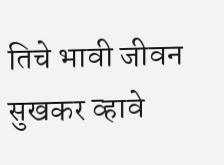तिचे भावी जीवन सुखकर व्हावे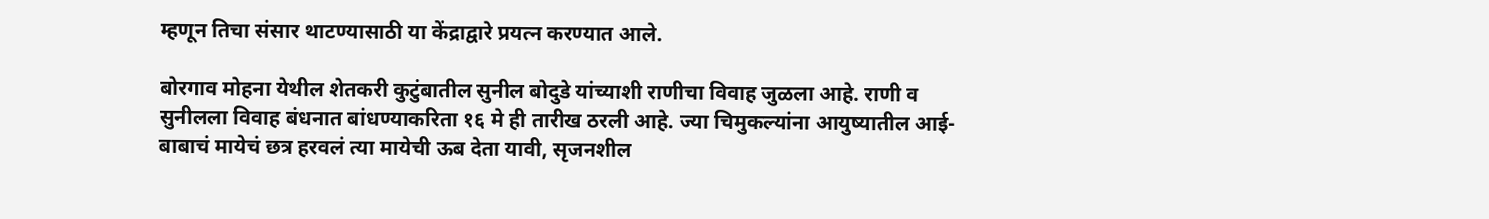म्हणून तिचा संसार थाटण्यासाठी या केंद्राद्वारे प्रयत्न करण्यात आले.

बोरगाव मोहना येथील शेतकरी कुटुंबातील सुनील बोदुडे यांच्याशी राणीचा विवाह जुळला आहे. राणी व सुनीलला विवाह बंधनात बांधण्याकरिता १६ मे ही तारीख ठरली आहे. ज्या चिमुकल्यांना आयुष्यातील आई-बाबाचं मायेचं छत्र हरवलं त्या मायेची ऊब देता यावी, सृजनशील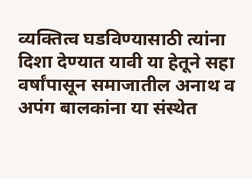व्यक्तित्व घडविण्यासाठी त्यांना दिशा देण्यात यावी या हेतूने सहा वर्षांपासून समाजातील अनाथ व अपंग बालकांना या संस्थेत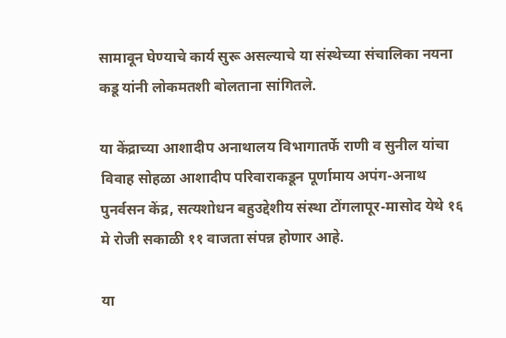सामावून घेण्याचे कार्य सुरू असल्याचे या संस्थेच्या संचालिका नयना कडू यांनी लोकमतशी बोलताना सांगितले.

या केंद्राच्या आशादीप अनाथालय विभागातर्फे राणी व सुनील यांचा विवाह सोहळा आशादीप परिवाराकडून पूर्णामाय अपंग-अनाथ पुनर्वसन केंद्र, सत्यशोधन बहुउद्देशीय संस्था टोंगलापूर-मासोद येथे १६ मे रोजी सकाळी ११ वाजता संपन्न होणार आहे.

या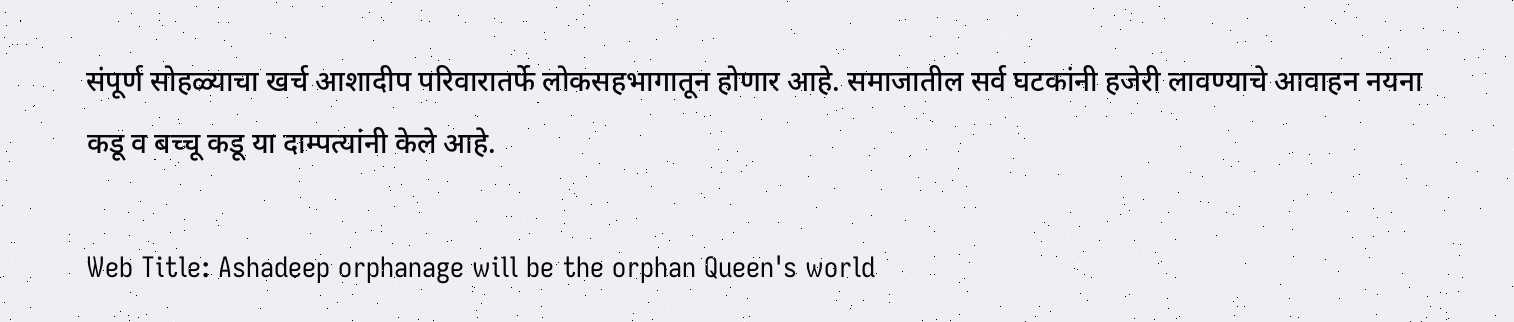संपूर्ण सोहळ्याचा खर्च आशादीप परिवारातर्फे लोकसहभागातून होणार आहे. समाजातील सर्व घटकांनी हजेरी लावण्याचे आवाहन नयना कडू व बच्चू कडू या दाम्पत्यांनी केले आहे.

Web Title: Ashadeep orphanage will be the orphan Queen's world